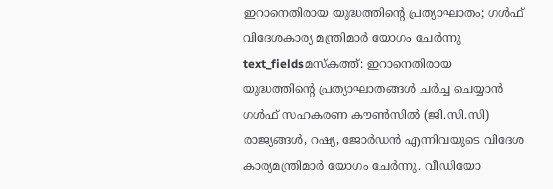ഇറാനെതിരായ യുദ്ധത്തിന്റെ പ്രത്യാഘാതം; ഗൾഫ് വിദേശകാര്യ മന്ത്രിമാർ യോഗം ചേർന്നു
text_fieldsമസ്കത്ത്: ഇറാനെതിരായ യുദ്ധത്തിന്റെ പ്രത്യാഘാതങ്ങൾ ചർച്ച ചെയ്യാൻ ഗൾഫ് സഹകരണ കൗൺസിൽ (ജി.സി.സി) രാജ്യങ്ങൾ, റഷ്യ, ജോർഡൻ എന്നിവയുടെ വിദേശ കാര്യമന്ത്രിമാർ യോഗം ചേർന്നു. വീഡിയോ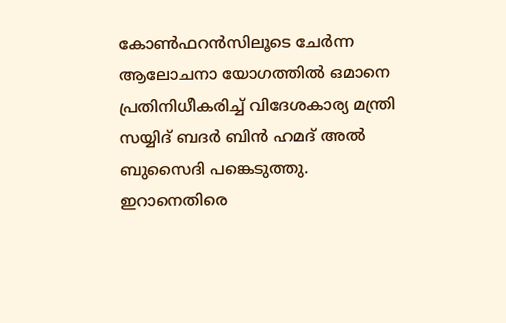കോൺഫറൻസിലൂടെ ചേർന്ന ആലോചനാ യോഗത്തിൽ ഒമാനെ പ്രതിനിധീകരിച്ച് വിദേശകാര്യ മന്ത്രി സയ്യിദ് ബദർ ബിൻ ഹമദ് അൽ ബുസൈദി പങ്കെടുത്തു.
ഇറാനെതിരെ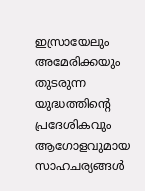ഇസ്രായേലും അമേരിക്കയും തുടരുന്ന യുദ്ധത്തിന്റെ പ്രദേശികവും ആഗോളവുമായ സാഹചര്യങ്ങൾ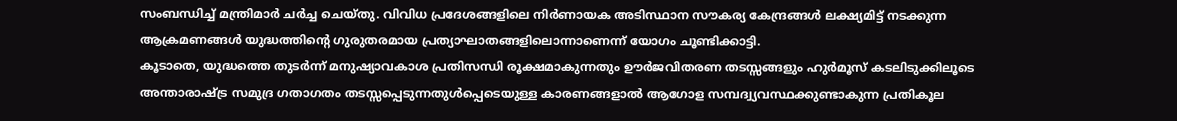സംബന്ധിച്ച് മന്ത്രിമാർ ചർച്ച ചെയ്തു. വിവിധ പ്രദേശങ്ങളിലെ നിർണായക അടിസ്ഥാന സൗകര്യ കേന്ദ്രങ്ങൾ ലക്ഷ്യമിട്ട് നടക്കുന്ന ആക്രമണങ്ങൾ യുദ്ധത്തിന്റെ ഗുരുതരമായ പ്രത്യാഘാതങ്ങളിലൊന്നാണെന്ന് യോഗം ചൂണ്ടിക്കാട്ടി.
കൂടാതെ, യുദ്ധത്തെ തുടർന്ന് മനുഷ്യാവകാശ പ്രതിസന്ധി രൂക്ഷമാകുന്നതും ഊർജവിതരണ തടസ്സങ്ങളും ഹുർമൂസ് കടലിടുക്കിലൂടെ അന്താരാഷ്ട്ര സമുദ്ര ഗതാഗതം തടസ്സപ്പെടുന്നതുൾപ്പെടെയുള്ള കാരണങ്ങളാൽ ആഗോള സമ്പദ്വ്യവസ്ഥക്കുണ്ടാകുന്ന പ്രതികൂല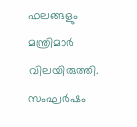ഫലങ്ങളും മന്ത്രിമാർ വിലയിരുത്തി. സംഘർഷം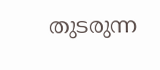തുടരുന്ന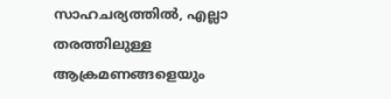സാഹചര്യത്തിൽ, എല്ലാ തരത്തിലുള്ള ആക്രമണങ്ങളെയും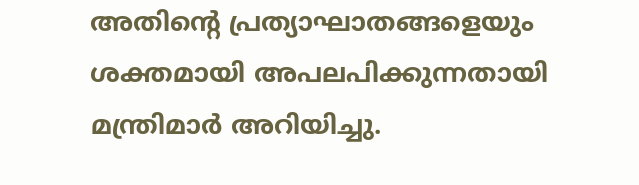അതിന്റെ പ്രത്യാഘാതങ്ങളെയും ശക്തമായി അപലപിക്കുന്നതായി മന്ത്രിമാർ അറിയിച്ചു.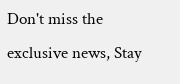Don't miss the exclusive news, Stay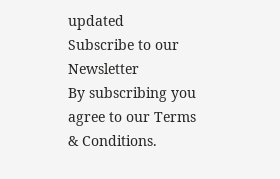updated
Subscribe to our Newsletter
By subscribing you agree to our Terms & Conditions.